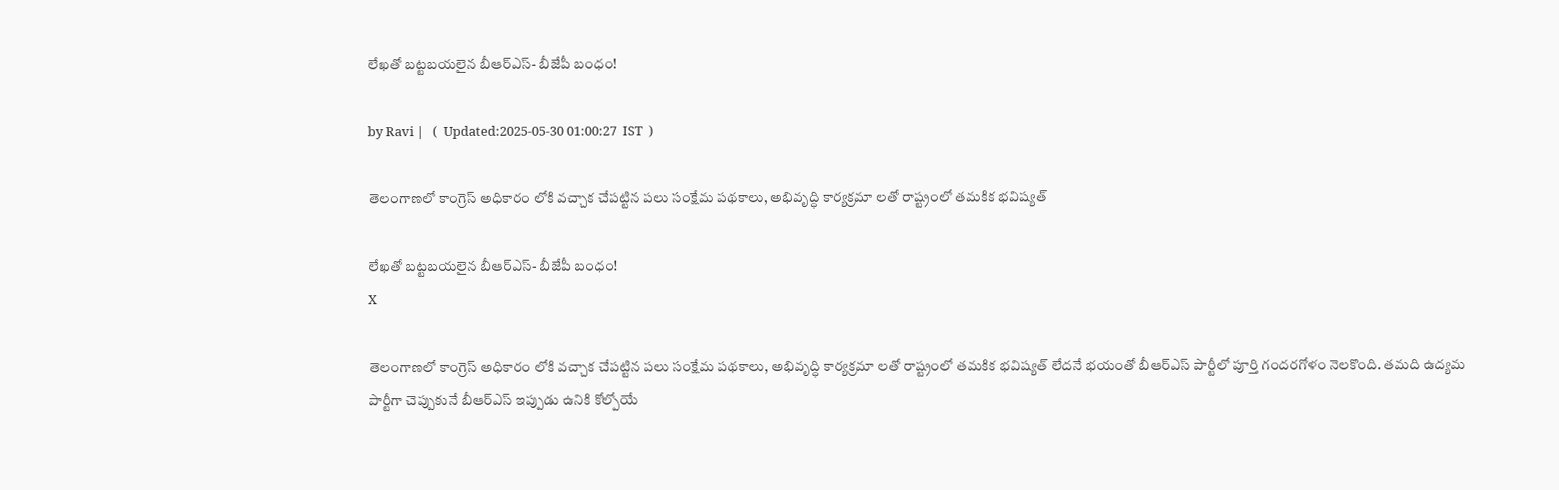లేఖతో బట్టబయలైన బీఆర్ఎస్- బీజేపీ బంధం!

by Ravi |   (  Updated:2025-05-30 01:00:27  IST  )

తెలంగాణలో కాంగ్రెస్‌ అధికారం లోకి వచ్చాక చేపట్టిన పలు సంక్షేమ పథకాలు, అభివృద్ధి కార్యక్రమా లతో రాష్ట్రంలో తమకిక భవిష్యత్‌

లేఖతో బట్టబయలైన బీఆర్ఎస్- బీజేపీ బంధం!
X

తెలంగాణలో కాంగ్రెస్‌ అధికారం లోకి వచ్చాక చేపట్టిన పలు సంక్షేమ పథకాలు, అభివృద్ధి కార్యక్రమా లతో రాష్ట్రంలో తమకిక భవిష్యత్‌ లేదనే భయంతో బీఆర్‌ఎస్‌ పార్టీలో పూర్తి గందరగోళం నెలకొంది. తమది ఉద్యమ పార్టీగా చెప్పుకునే బీఆర్‌ఎస్‌ ఇప్పుడు ఉనికి కోల్పోయే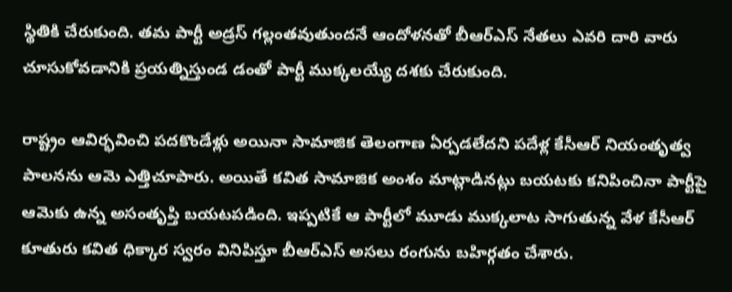స్థితికి చేరుకుంది. తమ పార్టీ అడ్రస్‌ గల్లంతవుతుందనే ఆందోళనతో బీఆర్ఎస్ నేతలు ఎవరి దారి వారు చూసుకోవడానికి ప్రయత్నిస్తుండ డంతో పార్టీ ముక్కలయ్యే దశకు చేరుకుంది.

రాష్ట్రం ఆవిర్భవించి పదకొండేళ్లు అయినా సామాజిక తెలంగాణ ఏర్పడలేదని పదేళ్ల కేసీఆర్‌ నియంతృత్వ పాలనను ఆమె ఎత్తిచూపారు. అయితే కవిత సామాజిక అంశం మాట్లాడినట్లు బయటకు కనిపించినా పార్టీపై ఆమెకు ఉన్న అసంతృప్తి బయటపడింది. ఇప్పటికే ఆ పార్టీలో మూడు ముక్కలాట సాగుతున్న వేళ కేసీఆర్‌ కూతురు కవిత ధిక్కార స్వరం వినిపిస్తూ బీఆర్‌ఎస్‌ అసలు రంగును బహిర్గతం చేశారు.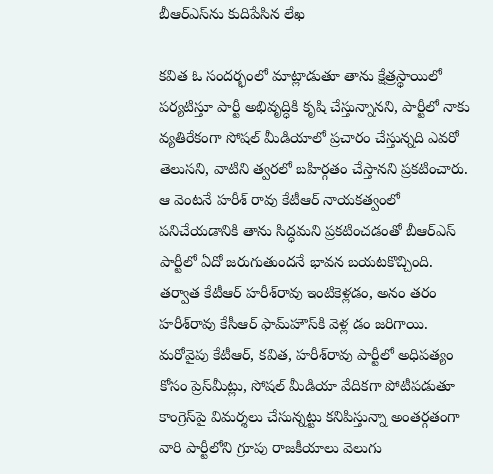బీఆర్ఎస్‌ను కుదిపేసిన లేఖ

కవిత ఓ సందర్భంలో మాట్లాడుతూ తాను క్షేత్రస్థాయిలో పర్యటిస్తూ పార్టీ అభివృద్ధికి కృషి చేస్తున్నానని, పార్టీలో నాకు వ్యతిరేకంగా సోషల్‌ మీడియాలో ప్రచారం చేస్తున్నది ఎవరో తెలుసని, వాటిని త్వరలో బహిర్గతం చేస్తానని ప్రకటించారు. ఆ వెంటనే హరీశ్‌ రావు కేటీఆర్‌ నాయకత్వంలో పనిచేయడానికి తాను సిద్ధమని ప్రకటించడంతో బీఆర్ఎస్ పార్టీలో ఏదో జరుగుతుందనే భావన బయటకొచ్చింది. తర్వాత కేటీఆర్‌ హరీశ్‌రావు ఇంటికెళ్లడం, అనం తరం హరీశ్‌రావు కేసీఆర్‌ ఫామ్‌హౌస్‌కి వెళ్ల డం జరిగాయి. మరోవైపు కేటీఆర్‌, కవిత, హరీశ్‌రావు పార్టీలో అధిపత్యం కోసం ప్రెస్‌మీట్లు, సోషల్‌ మీడియా వేదికగా పోటీపడుతూ కాంగ్రెస్‌పై విమర్శలు చేసున్నట్టు కనిపిస్తున్నా అంతర్గతంగా వారి పార్టీలోని గ్రూపు రాజకీయాలు వెలుగు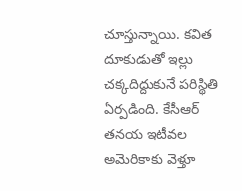చూస్తున్నాయి. కవిత దూకుడుతో ఇల్లు చక్కదిద్దుకునే పరిస్థితి ఏర్పడింది. కేసీఆర్‌ తనయ ఇటీవల అమెరికాకు వెళ్తూ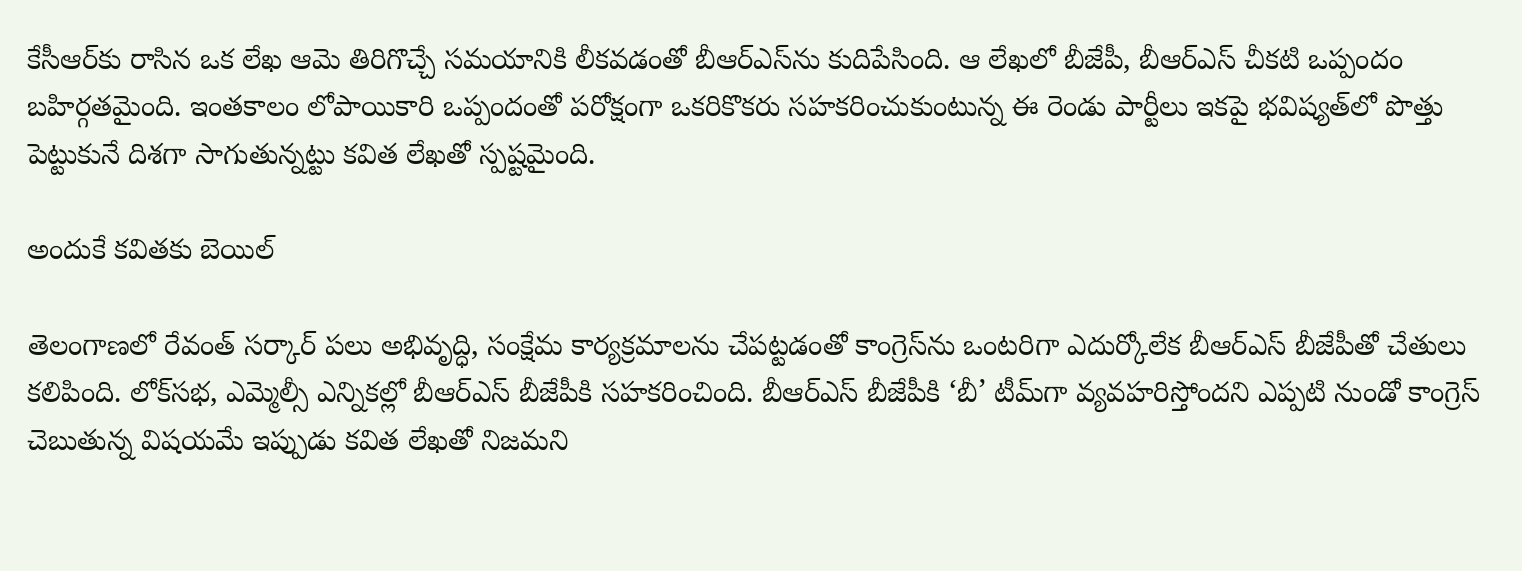కేసీఆర్‌కు రాసిన ఒక లేఖ ఆమె తిరిగొచ్చే సమయానికి లీకవడంతో బీఆర్‌ఎస్‌ను కుదిపేసింది. ఆ లేఖలో బీజేపీ, బీఆర్‌ఎస్‌ చీకటి ఒప్పందం బహిర్గతమైంది. ఇంతకాలం లోపాయికారి ఒప్పందంతో పరోక్షంగా ఒకరికొకరు సహకరించుకుంటున్న ఈ రెండు పార్టీలు ఇకపై భవిష్యత్‌లో పొత్తు పెట్టుకునే దిశగా సాగుతున్నట్టు కవిత లేఖతో స్పష్టమైంది.

అందుకే కవితకు బెయిల్

తెలంగాణలో రేవంత్‌ సర్కార్‌ పలు అభివృద్ధి, సంక్షేమ కార్యక్రమాలను చేపట్టడంతో కాంగ్రెస్‌ను ఒంటరిగా ఎదుర్కోలేక బీఆర్‌ఎస్‌ బీజేపీతో చేతులు కలిపింది. లోక్‌‌సభ, ఎమ్మెల్సీ ఎన్నికల్లో బీఆర్‌ఎస్‌ బీజేపీకి సహకరించింది. బీఆర్‌ఎస్‌ బీజేపీకి ‘బీ’ టీమ్‌గా వ్యవహరిస్తోందని ఎప్పటి నుండో కాంగ్రెస్‌ చెబుతున్న విషయమే ఇప్పుడు కవిత లేఖతో నిజమని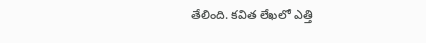తేలింది. కవిత లేఖలో ఎత్తి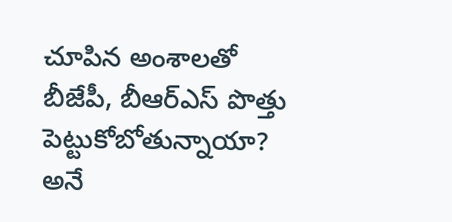చూపిన అంశాలతో బీజేపీ, బీఆర్‌ఎస్‌ పొత్తు పెట్టుకోబోతున్నాయా? అనే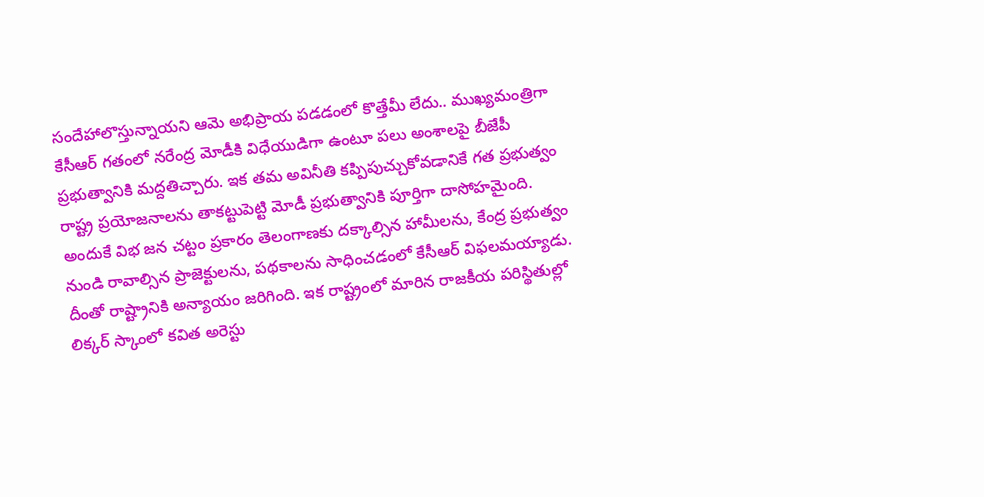సందేహాలొస్తున్నాయని ఆమె అభిప్రాయ పడడంలో కొత్తేమీ లేదు.. ముఖ్యమంత్రిగా కేసీఆర్‌ గతంలో నరేంద్ర మోడీకి విధేయుడిగా ఉంటూ పలు అంశాలపై బీజేపీ ప్రభుత్వానికి మద్దతిచ్చారు. ఇక తమ అవినీతి కప్పిపుచ్చుకోవడానికే గత ప్రభుత్వం రాష్ట్ర ప్రయోజనాలను తాకట్టుపెట్టి మోడీ ప్రభుత్వానికి పూర్తిగా దాసోహమైంది. అందుకే విభ జన చట్టం ప్రకారం తెలంగాణకు దక్కాల్సిన హామీలను, కేంద్ర ప్రభుత్వం నుండి రావాల్సిన ప్రాజెక్టులను, పథకాలను సాధించడంలో కేసీఆర్‌ విఫలమయ్యాడు. దీంతో రాష్ట్రానికి అన్యాయం జరిగింది. ఇక రాష్ట్రంలో మారిన రాజకీయ పరిస్థితుల్లో లిక్కర్ స్కాంలో కవిత అరెస్టు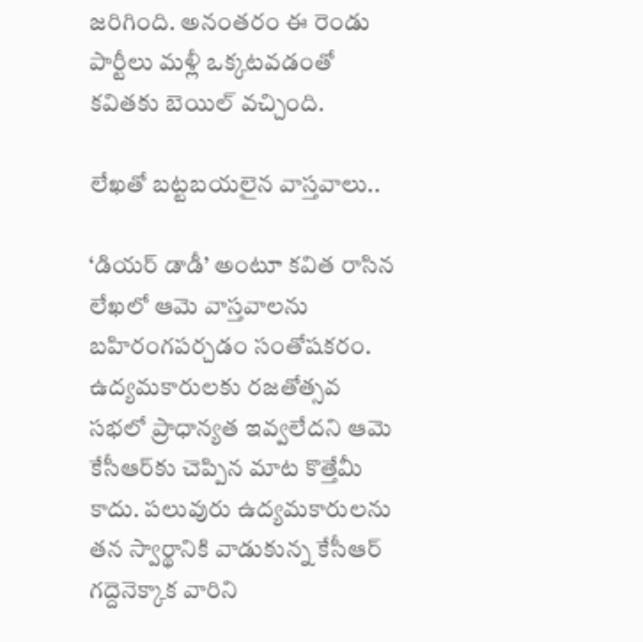జరిగింది. అనంతరం ఈ రెండు పార్టీలు మళ్లీ ఒక్కటవడంతో కవితకు బెయిల్‌ వచ్చింది.

లేఖతో బట్టబయలైన వాస్తవాలు..

‘డియర్‌ డాడీ’ అంటూ కవిత రాసిన లేఖలో ఆమె వాస్తవాలను బహిరంగపర్చడం సంతోషకరం. ఉద్యమకారులకు రజతోత్సవ సభలో ప్రాధాన్యత ఇవ్వలేదని ఆమె కేసీఆర్‌కు చెప్పిన మాట కొత్తేమీ కాదు. పలువురు ఉద్యమకారులను తన స్వార్థానికి వాడుకున్న కేసీఆర్‌ గద్దెనెక్కాక వారిని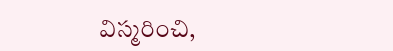విస్మరించి,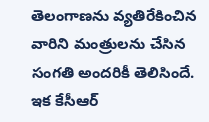తెలంగాణను వ్యతిరేకించిన వారిని మంత్రులను చేసిన సంగతి అందరికీ తెలిసిందే. ఇక కేసీఆర్‌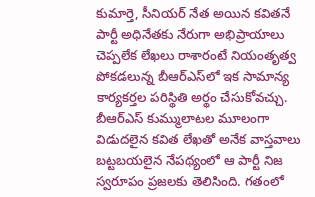కుమార్తె, సీనియర్‌ నేత అయిన కవితనే పార్టీ అధినేతకు నేరుగా అభిప్రాయాలు చెప్పలేక లేఖలు రాశారంటే నియంతృత్వ పోకడలున్న బీఆర్‌ఎస్‌లో ఇక సామాన్య కార్యకర్తల పరిస్థితి అర్థం చేసుకోవచ్చు. బీఆర్‌ఎస్‌ కుమ్ములాటల మూలంగా విడుదలైన కవిత లేఖతో అనేక వాస్తవాలు బట్టబయలైన నేపథ్యంలో ఆ పార్టీ నిజ స్వరూపం ప్రజలకు తెలిసింది. గతంలో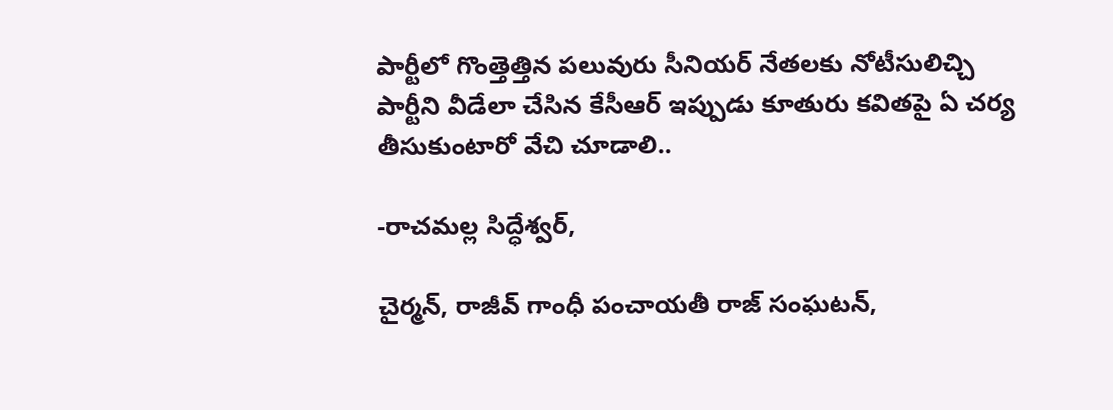పార్టీలో గొంత్తెత్తిన పలువురు సీనియర్‌ నేతలకు నోటీసులిచ్చి పార్టీని వీడేలా చేసిన కేసీఆర్‌ ఇప్పుడు కూతురు కవితపై ఏ చర్య తీసుకుంటారో వేచి చూడాలి..

-రాచమల్ల సిద్ధేశ్వర్‌,

చైర్మన్‌, రాజీవ్‌ గాంధీ పంచాయతీ రాజ్‌ సంఘటన్‌,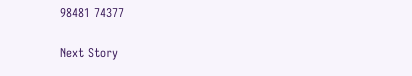98481 74377

Next Story